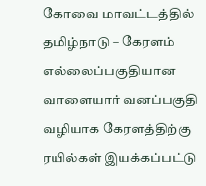கோவை மாவட்டத்தில் தமிழ்நாடு – கேரளம் எல்லைப்பகுதியான வாளையார் வனப்பகுதி வழியாக கேரளத்திற்கு ரயில்கள் இயக்கப்பட்டு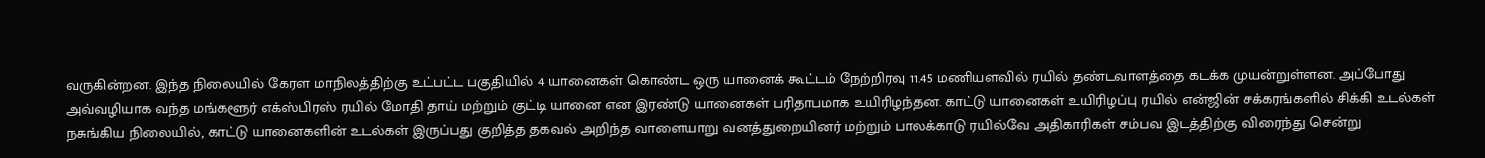வருகின்றன. இந்த நிலையில் கேரள மாநிலத்திற்கு உட்பட்ட பகுதியில் 4 யானைகள் கொண்ட ஒரு யானைக் கூட்டம் நேற்றிரவு 11.45 மணியளவில் ரயில் தண்டவாளத்தை கடக்க முயன்றுள்ளன. அப்போது அவ்வழியாக வந்த மங்களூர் எக்ஸ்பிரஸ் ரயில் மோதி தாய் மற்றும் குட்டி யானை என இரண்டு யானைகள் பரிதாபமாக உயிரிழந்தன. காட்டு யானைகள் உயிரிழப்பு ரயில் என்ஜின் சக்கரங்களில் சிக்கி உடல்கள் நசுங்கிய நிலையில், காட்டு யானைகளின் உடல்கள் இருப்பது குறித்த தகவல் அறிந்த வாளையாறு வனத்துறையினர் மற்றும் பாலக்காடு ரயில்வே அதிகாரிகள் சம்பவ இடத்திற்கு விரைந்து சென்று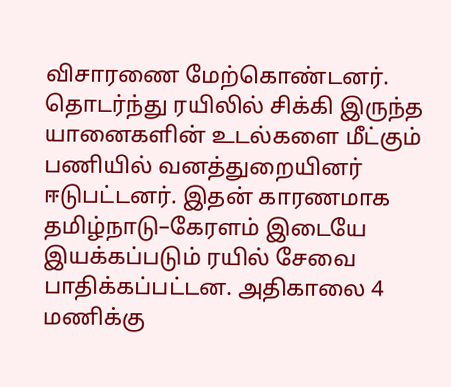விசாரணை மேற்கொண்டனர். தொடர்ந்து ரயிலில் சிக்கி இருந்த யானைகளின் உடல்களை மீட்கும் பணியில் வனத்துறையினர் ஈடுபட்டனர். இதன் காரணமாக தமிழ்நாடு–கேரளம் இடையே இயக்கப்படும் ரயில் சேவை பாதிக்கப்பட்டன. அதிகாலை 4 மணிக்கு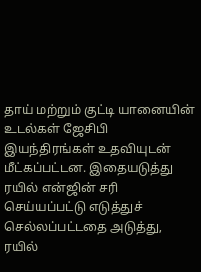தாய் மற்றும் குட்டி யானையின் உடல்கள் ஜேசிபி இயந்திரங்கள் உதவியுடன் மீட்கப்பட்டன. இதையடுத்து ரயில் என்ஜின் சரி செய்யப்பட்டு எடுத்துச் செல்லப்பட்டதை அடுத்து, ரயில்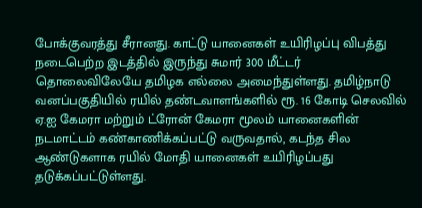போக்குவரத்து சீரானது. காட்டு யானைகள் உயிரிழப்பு விபத்து நடைபெற்ற இடத்தில் இருந்து சுமார் 300 மீட்டர் தொலைவிலேயே தமிழக எல்லை அமைந்துள்ளது. தமிழ்நாடு வனப்பகுதியில் ரயில் தண்டவாளங்களில் ரூ. 16 கோடி செலவில் ஏ.ஐ கேமரா மற்றும் ட்ரோன் கேமரா மூலம் யானைகளின் நடமாட்டம் கண்காணிக்கப்பட்டு வருவதால், கடந்த சில ஆண்டுகளாக ரயில் மோதி யானைகள் உயிரிழப்பது தடுக்கப்பட்டுள்ளது.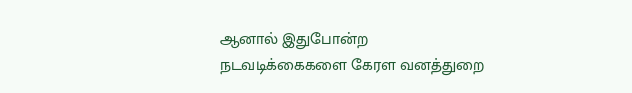ஆனால் இதுபோன்ற நடவடிக்கைகளை கேரள வனத்துறை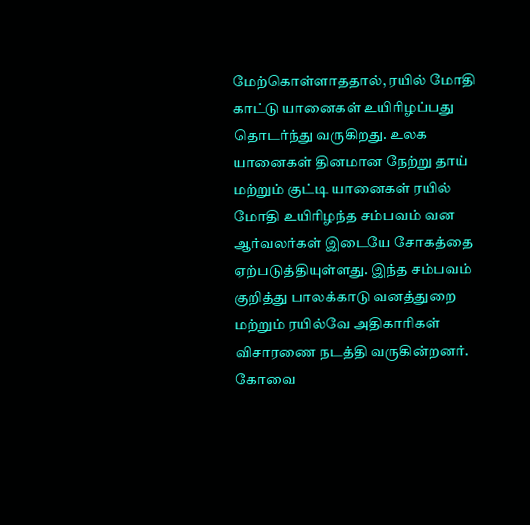மேற்கொள்ளாததால், ரயில் மோதி காட்டு யானைகள் உயிரிழப்பது தொடர்ந்து வருகிறது. உலக யானைகள் தினமான நேற்று தாய் மற்றும் குட்டி யானைகள் ரயில் மோதி உயிரிழந்த சம்பவம் வன ஆர்வலர்கள் இடையே சோகத்தை ஏற்படுத்தியுள்ளது. இந்த சம்பவம் குறித்து பாலக்காடு வனத்துறை மற்றும் ரயில்வே அதிகாரிகள் விசாரணை நடத்தி வருகின்றனர். கோவை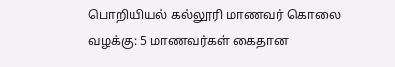பொறியியல் கல்லூரி மாணவர் கொலை வழக்கு: 5 மாணவர்கள் கைதான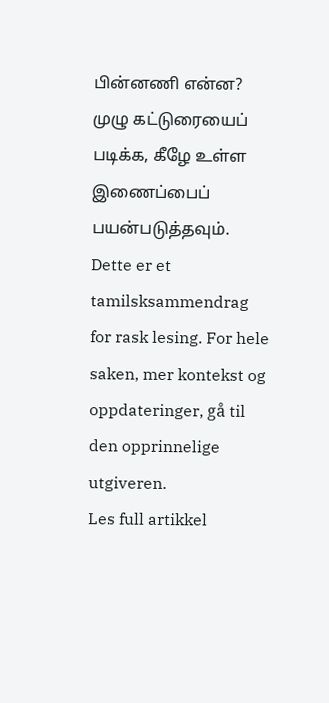பின்னணி என்ன? முழு கட்டுரையைப் படிக்க, கீழே உள்ள இணைப்பைப் பயன்படுத்தவும்.
Dette er et tamilsksammendrag for rask lesing. For hele saken, mer kontekst og oppdateringer, gå til den opprinnelige utgiveren.
Les full artikkel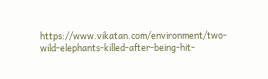https://www.vikatan.com/environment/two-wild-elephants-killed-after-being-hit-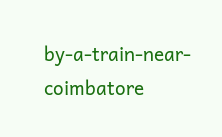by-a-train-near-coimbatore